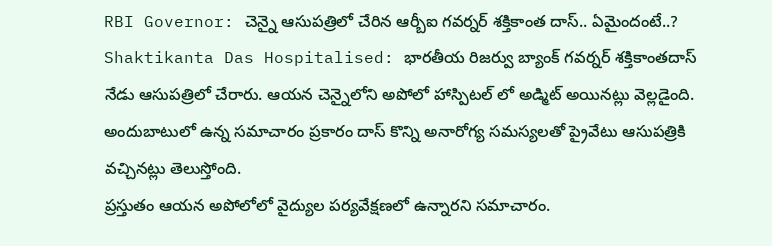RBI Governor: చెన్నై ఆసుపత్రిలో చేరిన ఆర్బీఐ గవర్నర్ శక్తికాంత దాస్.. ఏమైందంటే..?
Shaktikanta Das Hospitalised: భారతీయ రిజర్వు బ్యాంక్ గవర్నర్ శక్తికాంతదాస్ నేడు ఆసుపత్రిలో చేరారు. ఆయన చెన్నైలోని అపోలో హాస్పిటల్ లో అడ్మిట్ అయినట్లు వెల్లడైంది. అందుబాటులో ఉన్న సమాచారం ప్రకారం దాస్ కొన్ని అనారోగ్య సమస్యలతో ప్రైవేటు ఆసుపత్రికి వచ్చినట్లు తెలుస్తోంది.
ప్రస్తుతం ఆయన అపోలోలో వైద్యుల పర్యవేక్షణలో ఉన్నారని సమాచారం.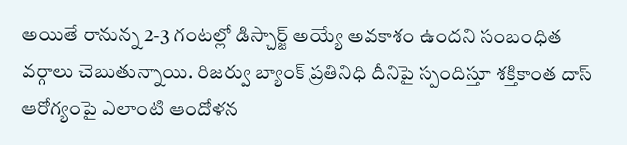అయితే రానున్న 2-3 గంటల్లో డిస్చార్జ్ అయ్యే అవకాశం ఉందని సంబంధిత వర్గాలు చెబుతున్నాయి. రిజర్వు బ్యాంక్ ప్రతినిధి దీనిపై స్పందిస్తూ శక్తికాంత దాస్ ఆరోగ్యంపై ఎలాంటి ఆందోళన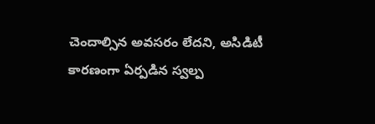చెందాల్సిన అవసరం లేదని, అసిడిటీ కారణంగా ఏర్పడిన స్వల్ప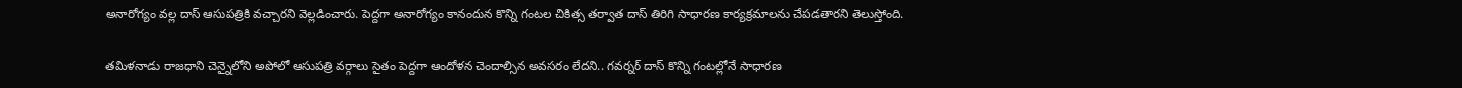అనారోగ్యం వల్ల దాస్ ఆసుపత్రికి వచ్చారని వెల్లడించారు. పెద్దగా అనారోగ్యం కానందున కొన్ని గంటల చికిత్స తర్వాత దాస్ తిరిగి సాధారణ కార్యక్రమాలను చేపడతారని తెలుస్తోంది.

తమిళనాడు రాజధాని చెన్నైలోని అపోలో ఆసుపత్రి వర్గాలు సైతం పెద్దగా ఆందోళన చెందాల్సిన అవసరం లేదని.. గవర్నర్ దాస్ కొన్ని గంటల్లోనే సాధారణ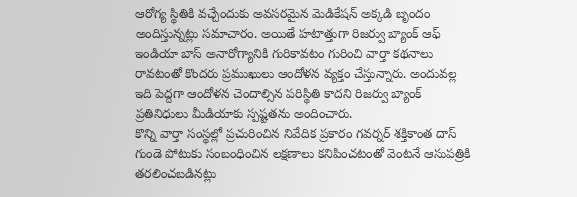ఆరోగ్య స్థితికి వచ్చేందుకు అవసరమైన మెడికేషన్ అక్కడి బృందం అందిస్తున్నట్లు సమాచారం. అయితే హటాత్తుగా రిజర్వు బ్యాంక్ ఆఫ్ ఇండియా బాస్ అనారోగ్యానికి గురికావటం గురించి వార్తా కథనాలు రావటంతో కొందరు ప్రముఖులు ఆందోళన వ్యక్తం చేస్తున్నారు. అందువల్ల ఇది పెద్దగా ఆందోళన చెందాల్సిన పరిస్థితి కాదని రిజర్వు బ్యాంక్ ప్రతినిధులు మీడియాకు స్పష్టతను అందించారు.
కొన్ని వార్తా సంస్థల్లో ప్రచురించిన నివేదిక ప్రకారం గవర్నర్ శక్తికాంత దాస్ గుండె పోటుకు సంబంధించిన లక్షణాలు కనిపించటంతో వెంటనే ఆసుపత్రికి తరలించబడినట్లు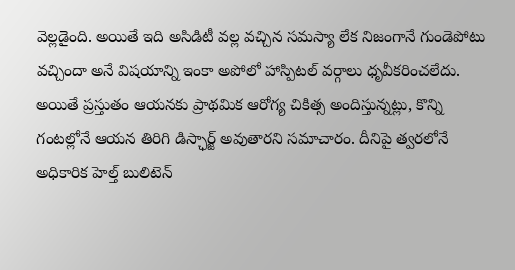వెల్లడైంది. అయితే ఇది అసిడిటీ వల్ల వచ్చిన సమస్యా లేక నిజంగానే గుండెపోటు వచ్చిందా అనే విషయాన్ని ఇంకా అపోలో హాస్పిటల్ వర్గాలు ధృవీకరించలేదు. అయితే ప్రస్తుతం ఆయనకు ప్రాథమిక ఆరోగ్య చికిత్స అందిస్తున్నట్లు, కొన్ని గంటల్లోనే ఆయన తిరిగి డిస్ఛార్జ్ అవుతారని సమాచారం. దీనిపై త్వరలోనే అధికారిక హెల్త్ బులిటెన్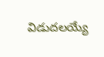విడుదలయ్యే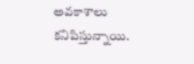అవకాశాలు కనిపిస్తున్నాయి.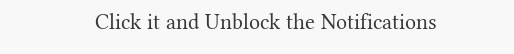Click it and Unblock the Notifications